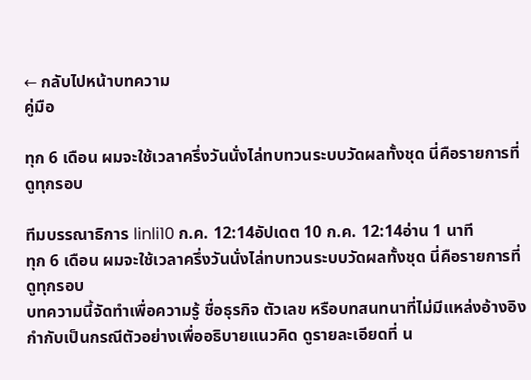← กลับไปหน้าบทความ
คู่มือ

ทุก 6 เดือน ผมจะใช้เวลาครึ่งวันนั่งไล่ทบทวนระบบวัดผลทั้งชุด นี่คือรายการที่ดูทุกรอบ

ทีมบรรณาธิการ linli10 ก.ค. 12:14อัปเดต 10 ก.ค. 12:14อ่าน 1 นาที
ทุก 6 เดือน ผมจะใช้เวลาครึ่งวันนั่งไล่ทบทวนระบบวัดผลทั้งชุด นี่คือรายการที่ดูทุกรอบ
บทความนี้จัดทำเพื่อความรู้ ชื่อธุรกิจ ตัวเลข หรือบทสนทนาที่ไม่มีแหล่งอ้างอิงกำกับเป็นกรณีตัวอย่างเพื่ออธิบายแนวคิด ดูรายละเอียดที่ น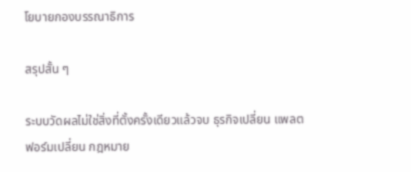โยบายกองบรรณาธิการ

สรุปสั้น ๆ

ระบบวัดผลไม่ใช่สิ่งที่ตั้งครั้งเดียวแล้วจบ ธุรกิจเปลี่ยน แพลตฟอร์มเปลี่ยน กฎหมาย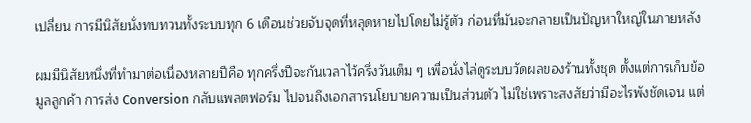เปลี่ยน การมีนิสัยนั่งทบทวนทั้งระบบทุก 6 เดือนช่วยจับจุดที่หลุดหายไปโดยไม่รู้ตัว ก่อนที่มันจะกลายเป็นปัญหาใหญ่ในภายหลัง

ผมมีนิสัยหนึ่งที่ทำมาต่อเนื่องหลายปีคือ ทุกครึ่งปีจะกันเวลาไว้ครึ่งวันเต็ม ๆ เพื่อนั่งไล่ดูระบบวัดผลของร้านทั้งชุด ตั้งแต่การเก็บข้อมูลลูกค้า การส่ง Conversion กลับแพลตฟอร์ม ไปจนถึงเอกสารนโยบายความเป็นส่วนตัว ไม่ใช่เพราะสงสัยว่ามีอะไรพังชัดเจน แต่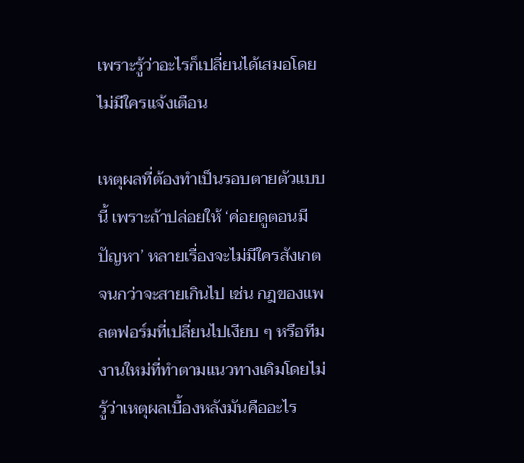เพราะรู้ว่าอะไรก็เปลี่ยนได้เสมอโดยไม่มีใครแจ้งเตือน

เหตุผลที่ต้องทำเป็นรอบตายตัวแบบนี้ เพราะถ้าปล่อยให้ ‘ค่อยดูตอนมีปัญหา’ หลายเรื่องจะไม่มีใครสังเกตจนกว่าจะสายเกินไป เช่น กฎของแพลตฟอร์มที่เปลี่ยนไปเงียบ ๆ หรือทีมงานใหม่ที่ทำตามแนวทางเดิมโดยไม่รู้ว่าเหตุผลเบื้องหลังมันคืออะไร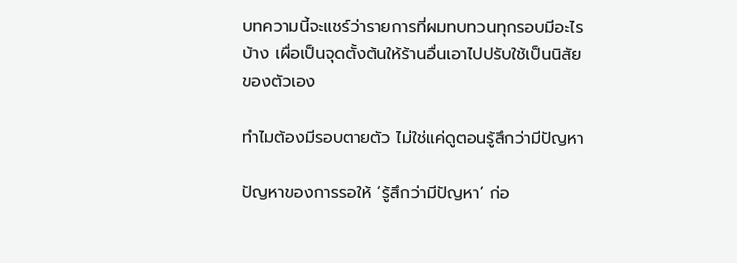บทความนี้จะแชร์ว่ารายการที่ผมทบทวนทุกรอบมีอะไรบ้าง เผื่อเป็นจุดตั้งต้นให้ร้านอื่นเอาไปปรับใช้เป็นนิสัยของตัวเอง

ทำไมต้องมีรอบตายตัว ไม่ใช่แค่ดูตอนรู้สึกว่ามีปัญหา

ปัญหาของการรอให้ ‘รู้สึกว่ามีปัญหา’ ก่อ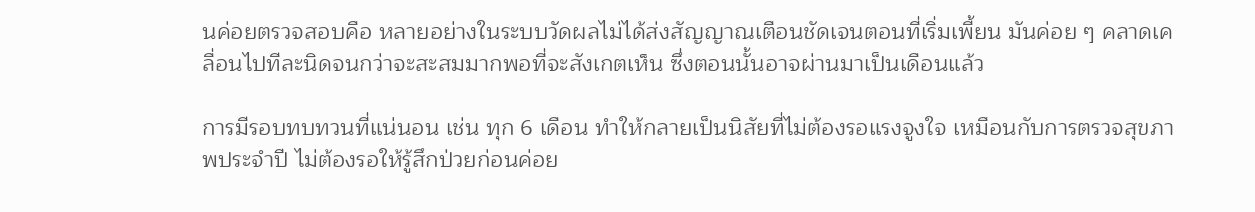นค่อยตรวจสอบคือ หลายอย่างในระบบวัดผลไม่ได้ส่งสัญญาณเตือนชัดเจนตอนที่เริ่มเพี้ยน มันค่อย ๆ คลาดเคลื่อนไปทีละนิดจนกว่าจะสะสมมากพอที่จะสังเกตเห็น ซึ่งตอนนั้นอาจผ่านมาเป็นเดือนแล้ว

การมีรอบทบทวนที่แน่นอน เช่น ทุก 6 เดือน ทำให้กลายเป็นนิสัยที่ไม่ต้องรอแรงจูงใจ เหมือนกับการตรวจสุขภาพประจำปี ไม่ต้องรอให้รู้สึกป่วยก่อนค่อย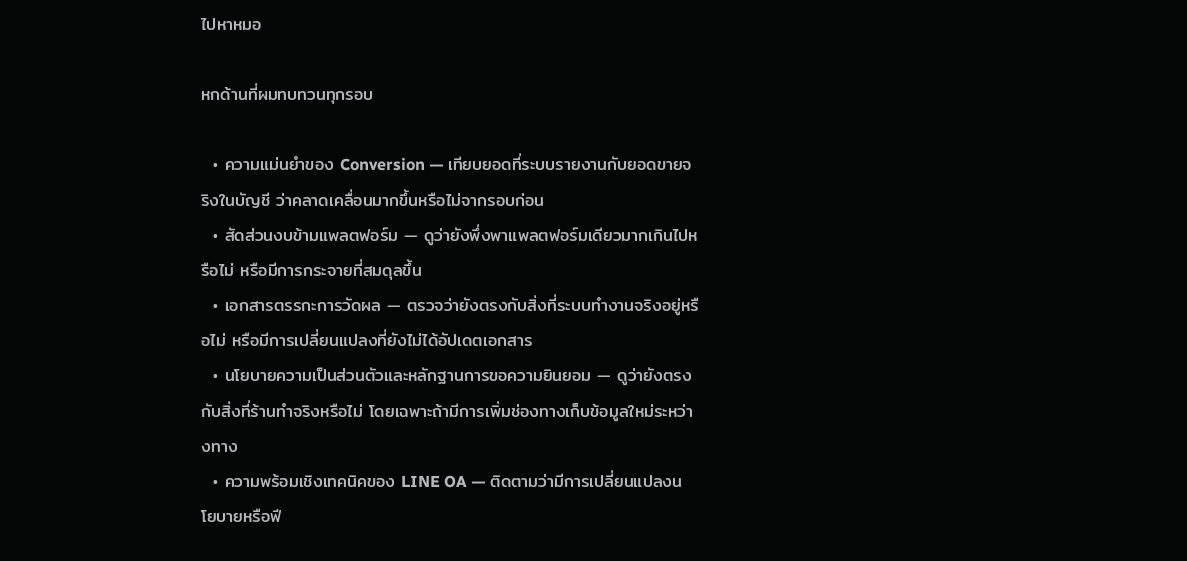ไปหาหมอ

หกด้านที่ผมทบทวนทุกรอบ

  • ความแม่นยำของ Conversion — เทียบยอดที่ระบบรายงานกับยอดขายจริงในบัญชี ว่าคลาดเคลื่อนมากขึ้นหรือไม่จากรอบก่อน
  • สัดส่วนงบข้ามแพลตฟอร์ม — ดูว่ายังพึ่งพาแพลตฟอร์มเดียวมากเกินไปหรือไม่ หรือมีการกระจายที่สมดุลขึ้น
  • เอกสารตรรกะการวัดผล — ตรวจว่ายังตรงกับสิ่งที่ระบบทำงานจริงอยู่หรือไม่ หรือมีการเปลี่ยนแปลงที่ยังไม่ได้อัปเดตเอกสาร
  • นโยบายความเป็นส่วนตัวและหลักฐานการขอความยินยอม — ดูว่ายังตรงกับสิ่งที่ร้านทำจริงหรือไม่ โดยเฉพาะถ้ามีการเพิ่มช่องทางเก็บข้อมูลใหม่ระหว่างทาง
  • ความพร้อมเชิงเทคนิคของ LINE OA — ติดตามว่ามีการเปลี่ยนแปลงนโยบายหรือฟี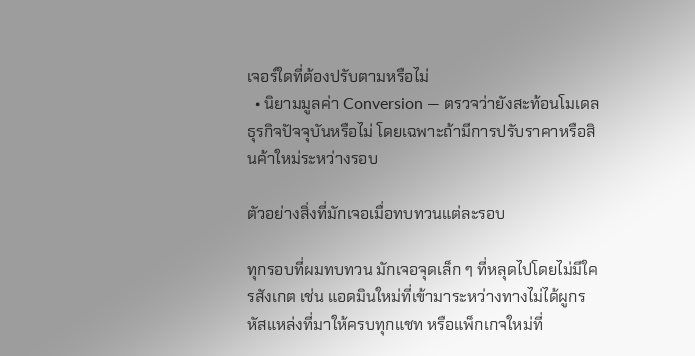เจอร์ใดที่ต้องปรับตามหรือไม่
  • นิยามมูลค่า Conversion — ตรวจว่ายังสะท้อนโมเดลธุรกิจปัจจุบันหรือไม่ โดยเฉพาะถ้ามีการปรับราคาหรือสินค้าใหม่ระหว่างรอบ

ตัวอย่างสิ่งที่มักเจอเมื่อทบทวนแต่ละรอบ

ทุกรอบที่ผมทบทวน มักเจอจุดเล็ก ๆ ที่หลุดไปโดยไม่มีใครสังเกต เช่น แอดมินใหม่ที่เข้ามาระหว่างทางไม่ได้ผูกรหัสแหล่งที่มาให้ครบทุกแชท หรือแพ็กเกจใหม่ที่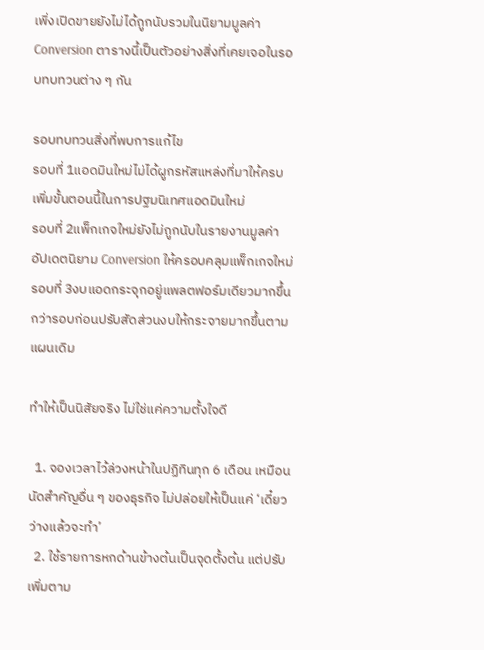เพิ่งเปิดขายยังไม่ได้ถูกนับรวมในนิยามมูลค่า Conversion ตารางนี้เป็นตัวอย่างสิ่งที่เคยเจอในรอบทบทวนต่าง ๆ กัน

รอบทบทวนสิ่งที่พบการแก้ไข
รอบที่ 1แอดมินใหม่ไม่ได้ผูกรหัสแหล่งที่มาให้ครบเพิ่มขั้นตอนนี้ในการปฐมนิเทศแอดมินใหม่
รอบที่ 2แพ็กเกจใหม่ยังไม่ถูกนับในรายงานมูลค่าอัปเดตนิยาม Conversion ให้ครอบคลุมแพ็กเกจใหม่
รอบที่ 3งบแอดกระจุกอยู่แพลตฟอร์มเดียวมากขึ้นกว่ารอบก่อนปรับสัดส่วนงบให้กระจายมากขึ้นตามแผนเดิม

ทำให้เป็นนิสัยจริง ไม่ใช่แค่ความตั้งใจดี

  1. จองเวลาไว้ล่วงหน้าในปฏิทินทุก 6 เดือน เหมือนนัดสำคัญอื่น ๆ ของธุรกิจ ไม่ปล่อยให้เป็นแค่ ‘เดี๋ยวว่างแล้วจะทำ’
  2. ใช้รายการหกด้านข้างต้นเป็นจุดตั้งต้น แต่ปรับเพิ่มตาม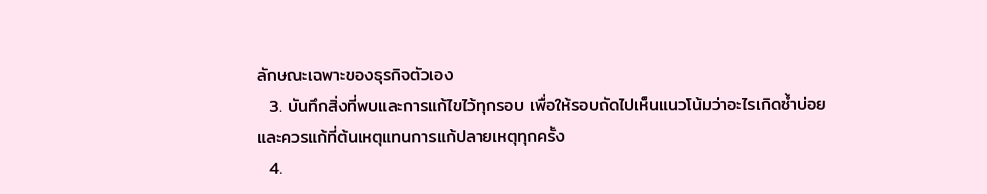ลักษณะเฉพาะของธุรกิจตัวเอง
  3. บันทึกสิ่งที่พบและการแก้ไขไว้ทุกรอบ เพื่อให้รอบถัดไปเห็นแนวโน้มว่าอะไรเกิดซ้ำบ่อย และควรแก้ที่ต้นเหตุแทนการแก้ปลายเหตุทุกครั้ง
  4.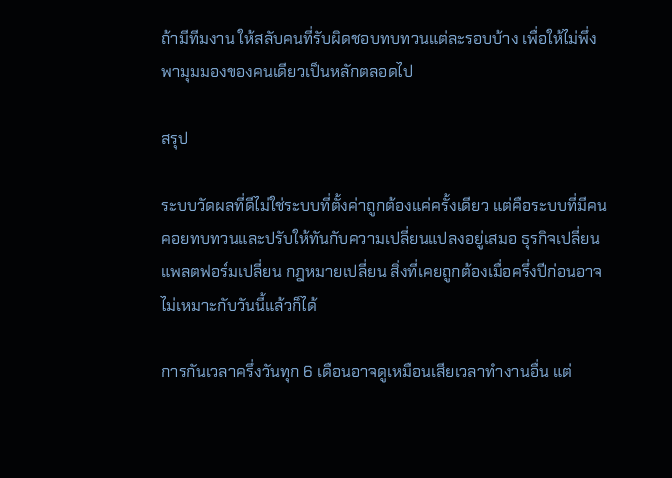ถ้ามีทีมงาน ให้สลับคนที่รับผิดชอบทบทวนแต่ละรอบบ้าง เพื่อให้ไม่พึ่งพามุมมองของคนเดียวเป็นหลักตลอดไป

สรุป

ระบบวัดผลที่ดีไม่ใช่ระบบที่ตั้งค่าถูกต้องแค่ครั้งเดียว แต่คือระบบที่มีคนคอยทบทวนและปรับให้ทันกับความเปลี่ยนแปลงอยู่เสมอ ธุรกิจเปลี่ยน แพลตฟอร์มเปลี่ยน กฎหมายเปลี่ยน สิ่งที่เคยถูกต้องเมื่อครึ่งปีก่อนอาจไม่เหมาะกับวันนี้แล้วก็ได้

การกันเวลาครึ่งวันทุก 6 เดือนอาจดูเหมือนเสียเวลาทำงานอื่น แต่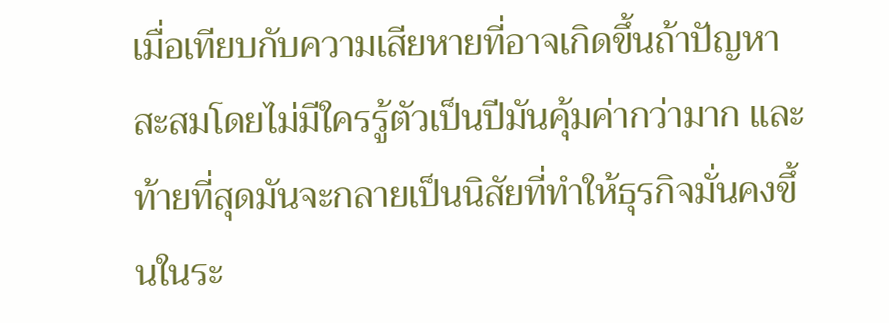เมื่อเทียบกับความเสียหายที่อาจเกิดขึ้นถ้าปัญหาสะสมโดยไม่มีใครรู้ตัวเป็นปีมันคุ้มค่ากว่ามาก และท้ายที่สุดมันจะกลายเป็นนิสัยที่ทำให้ธุรกิจมั่นคงขึ้นในระ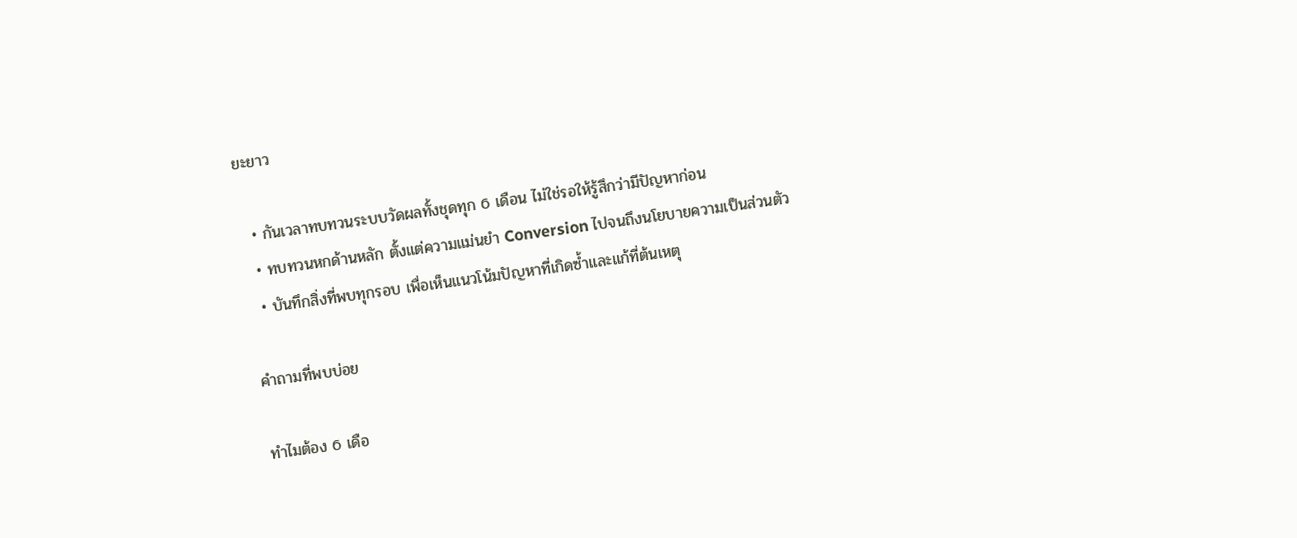ยะยาว

  • กันเวลาทบทวนระบบวัดผลทั้งชุดทุก 6 เดือน ไม่ใช่รอให้รู้สึกว่ามีปัญหาก่อน
  • ทบทวนหกด้านหลัก ตั้งแต่ความแม่นยำ Conversion ไปจนถึงนโยบายความเป็นส่วนตัว
  • บันทึกสิ่งที่พบทุกรอบ เพื่อเห็นแนวโน้มปัญหาที่เกิดซ้ำและแก้ที่ต้นเหตุ

คำถามที่พบบ่อย

ทำไมต้อง 6 เดือ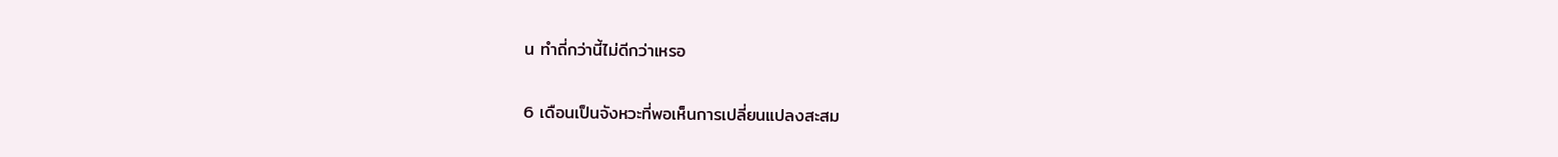น ทำถี่กว่านี้ไม่ดีกว่าเหรอ

6 เดือนเป็นจังหวะที่พอเห็นการเปลี่ยนแปลงสะสม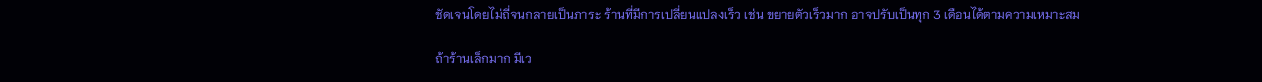ชัดเจนโดยไม่ถี่จนกลายเป็นภาระ ร้านที่มีการเปลี่ยนแปลงเร็ว เช่น ขยายตัวเร็วมาก อาจปรับเป็นทุก 3 เดือนได้ตามความเหมาะสม

ถ้าร้านเล็กมาก มีเว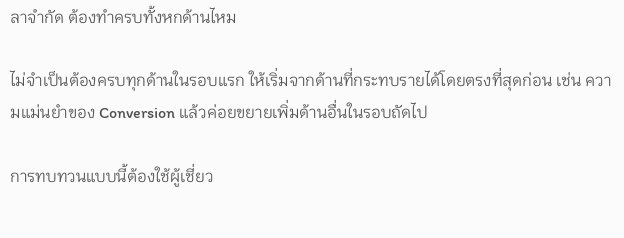ลาจำกัด ต้องทำครบทั้งหกด้านไหม

ไม่จำเป็นต้องครบทุกด้านในรอบแรก ให้เริ่มจากด้านที่กระทบรายได้โดยตรงที่สุดก่อน เช่น ความแม่นยำของ Conversion แล้วค่อยขยายเพิ่มด้านอื่นในรอบถัดไป

การทบทวนแบบนี้ต้องใช้ผู้เชี่ยว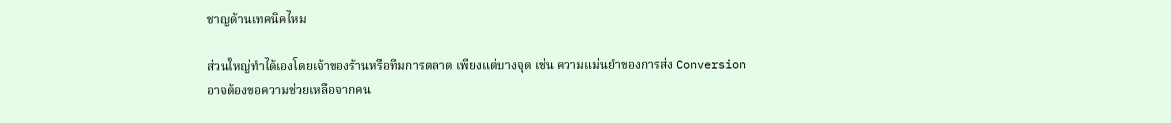ชาญด้านเทคนิคไหม

ส่วนใหญ่ทำได้เองโดยเจ้าของร้านหรือทีมการตลาด เพียงแต่บางจุด เช่น ความแม่นยำของการส่ง Conversion อาจต้องขอความช่วยเหลือจากคน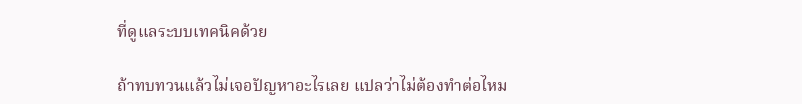ที่ดูแลระบบเทคนิคด้วย

ถ้าทบทวนแล้วไม่เจอปัญหาอะไรเลย แปลว่าไม่ต้องทำต่อไหม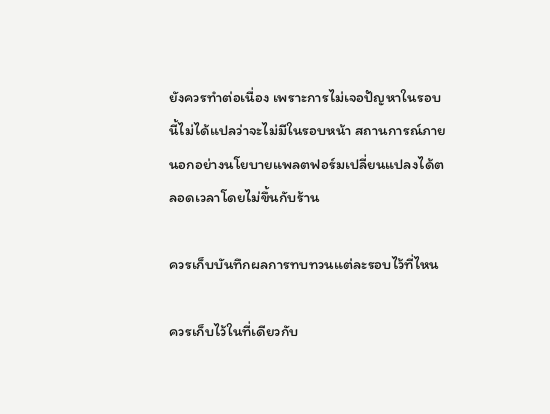ยังควรทำต่อเนื่อง เพราะการไม่เจอปัญหาในรอบนี้ไม่ได้แปลว่าจะไม่มีในรอบหน้า สถานการณ์ภายนอกอย่างนโยบายแพลตฟอร์มเปลี่ยนแปลงได้ตลอดเวลาโดยไม่ขึ้นกับร้าน

ควรเก็บบันทึกผลการทบทวนแต่ละรอบไว้ที่ไหน

ควรเก็บไว้ในที่เดียวกับ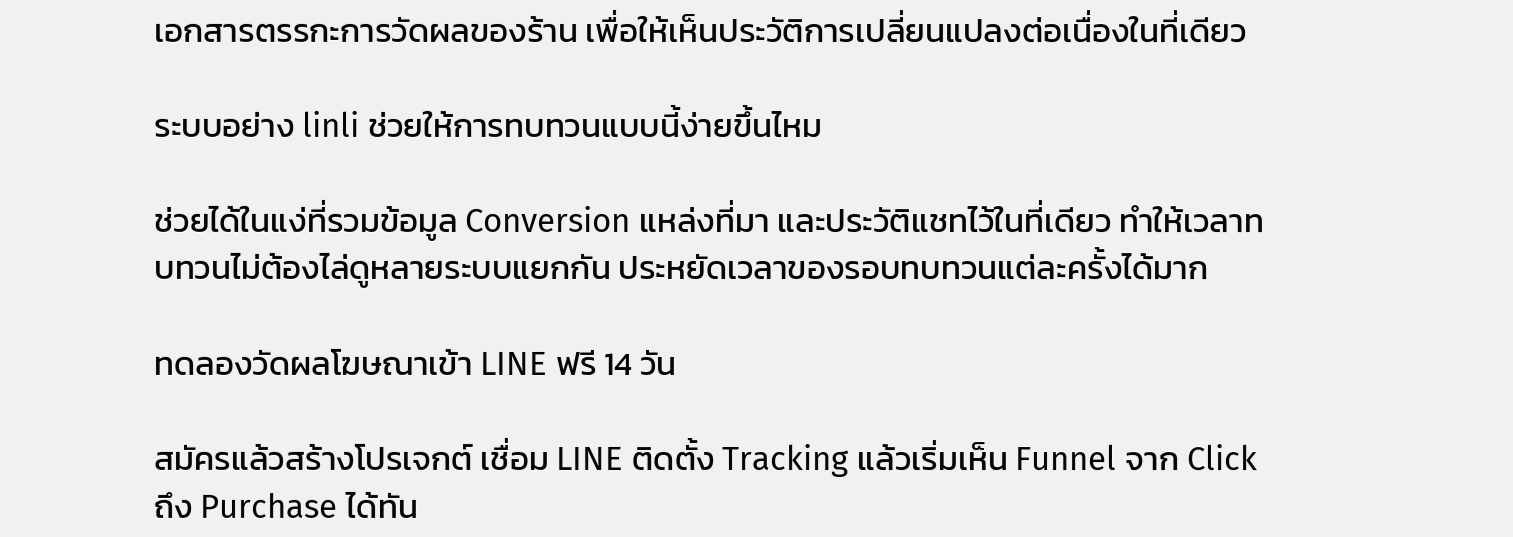เอกสารตรรกะการวัดผลของร้าน เพื่อให้เห็นประวัติการเปลี่ยนแปลงต่อเนื่องในที่เดียว

ระบบอย่าง linli ช่วยให้การทบทวนแบบนี้ง่ายขึ้นไหม

ช่วยได้ในแง่ที่รวมข้อมูล Conversion แหล่งที่มา และประวัติแชทไว้ในที่เดียว ทำให้เวลาทบทวนไม่ต้องไล่ดูหลายระบบแยกกัน ประหยัดเวลาของรอบทบทวนแต่ละครั้งได้มาก

ทดลองวัดผลโฆษณาเข้า LINE ฟรี 14 วัน

สมัครแล้วสร้างโปรเจกต์ เชื่อม LINE ติดตั้ง Tracking แล้วเริ่มเห็น Funnel จาก Click ถึง Purchase ได้ทัน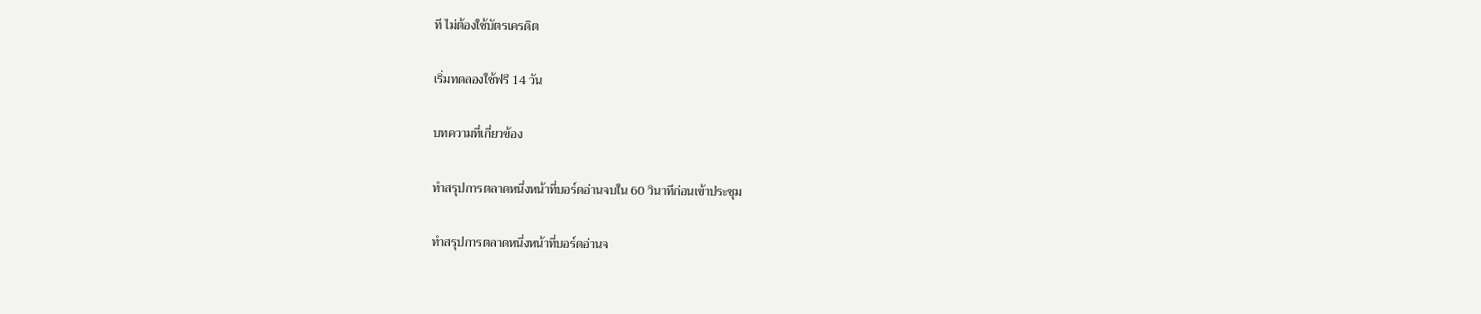ที ไม่ต้องใช้บัตรเครดิต

เริ่มทดลองใช้ฟรี 14 วัน

บทความที่เกี่ยวข้อง

ทำสรุปการตลาดหนึ่งหน้าที่บอร์ดอ่านจบใน 60 วินาทีก่อนเข้าประชุม

ทำสรุปการตลาดหนึ่งหน้าที่บอร์ดอ่านจ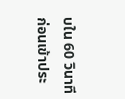บใน 60 วินาทีก่อนเข้าประ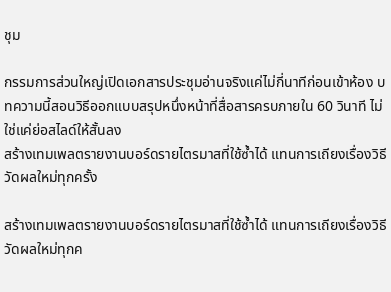ชุม

กรรมการส่วนใหญ่เปิดเอกสารประชุมอ่านจริงแค่ไม่กี่นาทีก่อนเข้าห้อง บทความนี้สอนวิธีออกแบบสรุปหนึ่งหน้าที่สื่อสารครบภายใน 60 วินาที ไม่ใช่แค่ย่อสไลด์ให้สั้นลง
สร้างเทมเพลตรายงานบอร์ดรายไตรมาสที่ใช้ซ้ำได้ แทนการเถียงเรื่องวิธีวัดผลใหม่ทุกครั้ง

สร้างเทมเพลตรายงานบอร์ดรายไตรมาสที่ใช้ซ้ำได้ แทนการเถียงเรื่องวิธีวัดผลใหม่ทุกค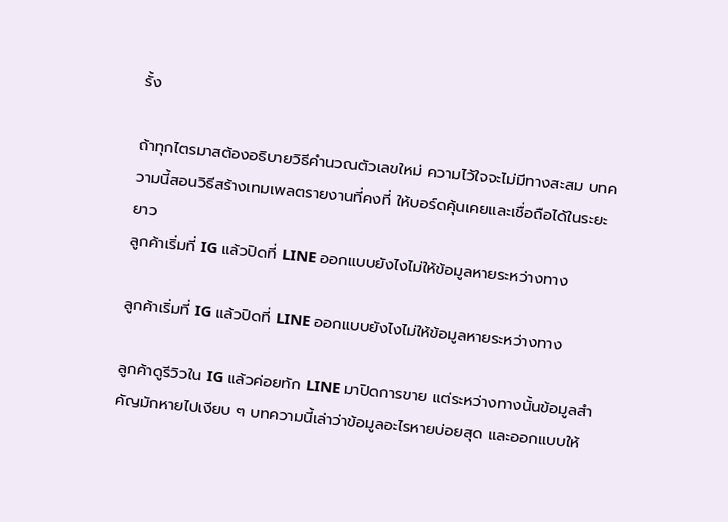รั้ง

ถ้าทุกไตรมาสต้องอธิบายวิธีคำนวณตัวเลขใหม่ ความไว้ใจจะไม่มีทางสะสม บทความนี้สอนวิธีสร้างเทมเพลตรายงานที่คงที่ ให้บอร์ดคุ้นเคยและเชื่อถือได้ในระยะยาว
ลูกค้าเริ่มที่ IG แล้วปิดที่ LINE ออกแบบยังไงไม่ให้ข้อมูลหายระหว่างทาง

ลูกค้าเริ่มที่ IG แล้วปิดที่ LINE ออกแบบยังไงไม่ให้ข้อมูลหายระหว่างทาง

ลูกค้าดูรีวิวใน IG แล้วค่อยทัก LINE มาปิดการขาย แต่ระหว่างทางนั้นข้อมูลสำคัญมักหายไปเงียบ ๆ บทความนี้เล่าว่าข้อมูลอะไรหายบ่อยสุด และออกแบบให้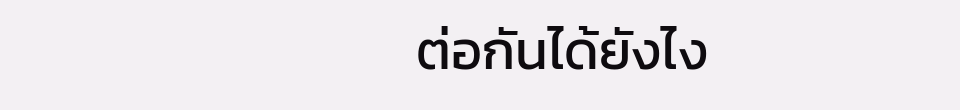ต่อกันได้ยังไง